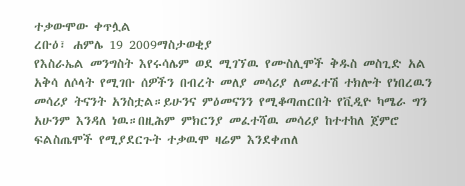ተቃውሞው ቀጥሏል
ረቡዕ፣ ሐምሌ 19 2009ማስታወቂያ
የእስራኤል መንግስት እየሩሳሌም ወደ ሚገኘዉ የሙስሊሞች ቅዱስ መስጊድ አል አቅሳ ለሶላት የሚገቡ ሰዎችን በብረት መለያ መሳሪያ ለመፈተሽ ተክሎት የነበረዉን መሳሪያ ትናንት አንስቷል።ይሁንና ምዕመናንን የሚቆጣጠርበት የቪዲዮ ካሜራ ግን አሁንም እንዳለ ነዉ።በዚሕም ምክርንያ መፈተሻዉ መሳሪያ ከተተከለ ጀምሮ ፍልስጤሞች የሚያደርጉት ተቃዉሞ ዛሬም እንደቀጠለ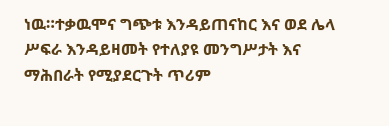ነዉ።ተቃዉሞና ግጭቱ እንዳይጠናከር እና ወደ ሌላ ሥፍራ እንዳይዛመት የተለያዩ መንግሥታት እና ማሕበራት የሚያደርጉት ጥሪም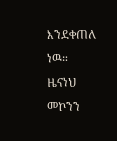እንደቀጠለ ነዉ።
ዜናነህ መኮንን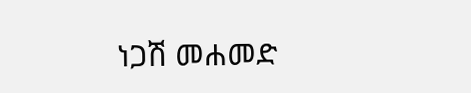ነጋሽ መሐመድ